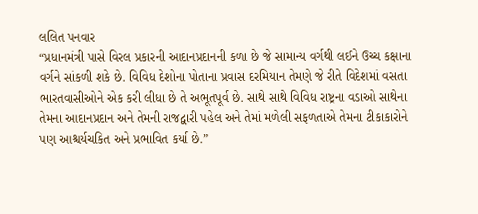લલિત પનવાર
“પ્રધાનમંત્રી પાસે વિરલ પ્રકારની આદાનપ્રદાનની કળા છે જે સામાન્ય વર્ગથી લઈને ઉચ્ચ કક્ષાના વર્ગને સાંકળી શકે છે. વિવિધ દેશોના પોતાના પ્રવાસ દરમિયાન તેમણે જે રીતે વિદેશમાં વસતા ભારતવાસીઓને એક કરી લીધા છે તે અભૂતપૂર્વ છે. સાથે સાથે વિવિધ રાષ્ટ્રના વડાઓ સાથેના તેમના આદાનપ્રદાન અને તેમની રાજદ્વારી પહેલ અને તેમાં મળેલી સફળતાએ તેમના ટીકાકારોને પણ આશ્ચર્યચકિત અને પ્રભાવિત કર્યા છે.”